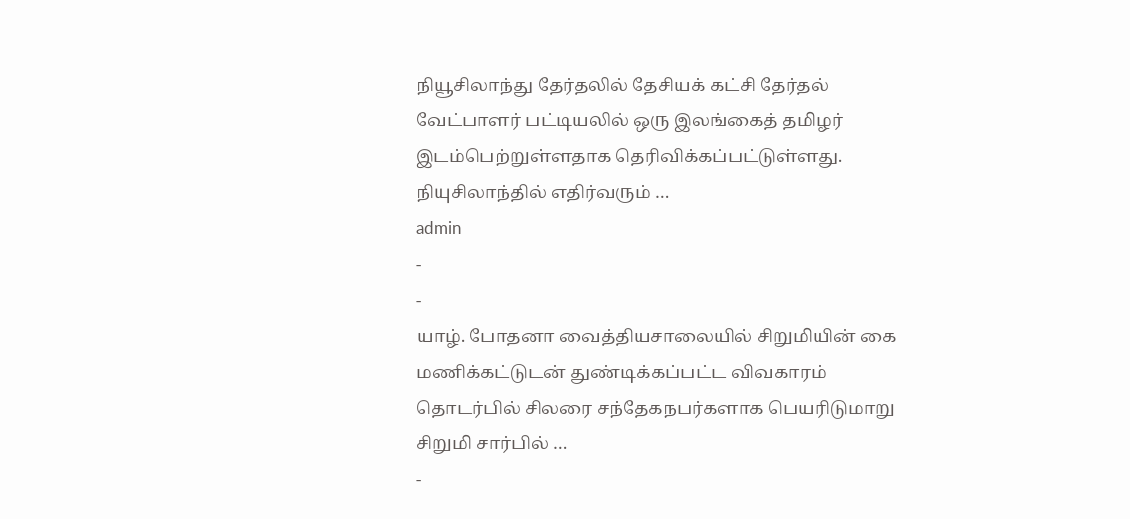நியூசிலாந்து தேர்தலில் தேசியக் கட்சி தேர்தல் வேட்பாளர் பட்டியலில் ஒரு இலங்கைத் தமிழர் இடம்பெற்றுள்ளதாக தெரிவிக்கப்பட்டுள்ளது. நியுசிலாந்தில் எதிர்வரும் …
admin
-
-
யாழ். போதனா வைத்தியசாலையில் சிறுமியின் கை மணிக்கட்டுடன் துண்டிக்கப்பட்ட விவகாரம் தொடர்பில் சிலரை சந்தேகநபர்களாக பெயரிடுமாறு சிறுமி சார்பில் …
-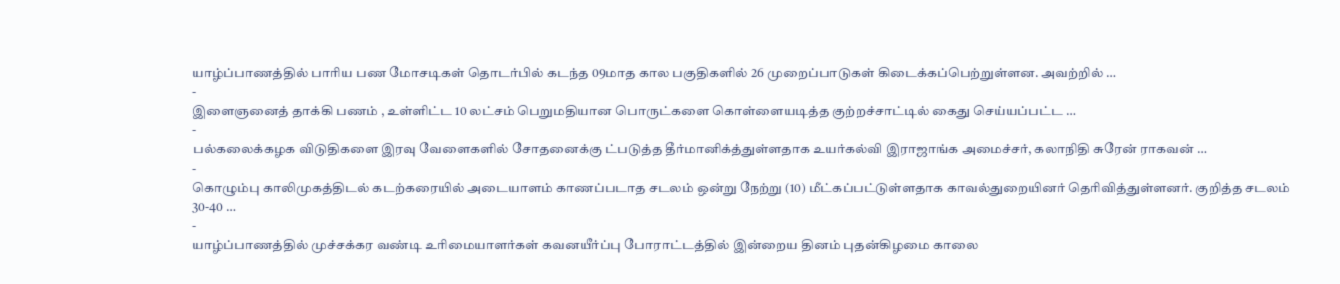யாழ்ப்பாணத்தில் பாரிய பண மோசடிகள் தொடர்பில் கடந்த 09மாத கால பகுதிகளில் 26 முறைப்பாடுகள் கிடைக்கப்பெற்றுள்ளன. அவற்றில் …
-
இளைஞனைத் தாக்கி பணம் , உள்ளிட்ட 10 லட்சம் பெறுமதியான பொருட்களை கொள்ளையடித்த குற்றச்சாட்டில் கைது செய்யப்பட்ட …
-
பல்கலைக்கழக விடுதிகளை இரவு வேளைகளில் சோதனைக்கு ட்படுத்த தீர்மானிக்த்துள்ளதாக உயர்கல்வி இராஜாங்க அமைச்சர், கலாநிதி சுரேன் ராகவன் …
-
கொழும்பு காலிமுகத்திடல் கடற்கரையில் அடையாளம் காணப்படாத சடலம் ஒன்று நேற்று (10) மீட்கப்பட்டுள்ளதாக காவல்துறையினர் தெரிவித்துள்ளனர். குறித்த சடலம் 30-40 …
-
யாழ்ப்பாணத்தில் முச்சக்கர வண்டி உரிமையாளர்கள் கவனயீர்ப்பு போராட்டத்தில் இன்றைய தினம் புதன்கிழமை காலை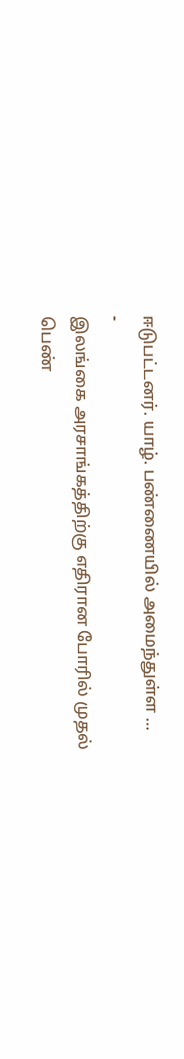ஈடுபட்டனர். யாழ். பண்ணையில் அமைந்துள்ள …
-
இலங்கை அரசாங்கத்திற்கு எதிரான போரில் முதல் பெண்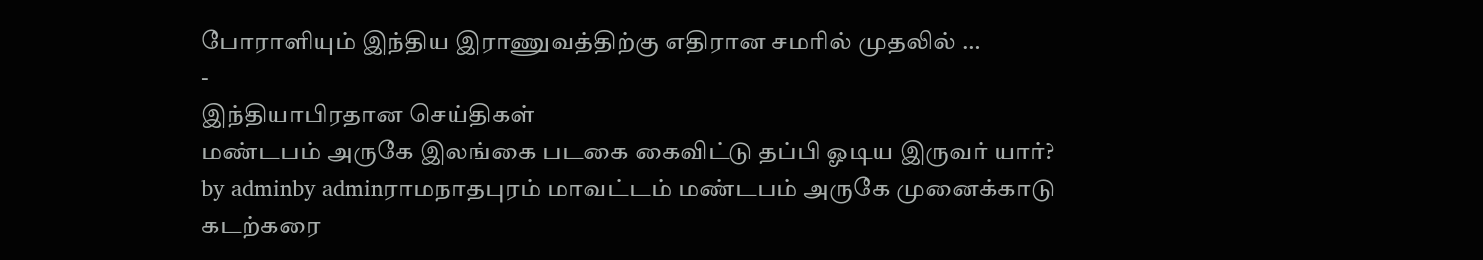போராளியும் இந்திய இராணுவத்திற்கு எதிரான சமரில் முதலில் …
-
இந்தியாபிரதான செய்திகள்
மண்டபம் அருகே இலங்கை படகை கைவிட்டு தப்பி ஓடிய இருவர் யார்?
by adminby adminராமநாதபுரம் மாவட்டம் மண்டபம் அருகே முனைக்காடு கடற்கரை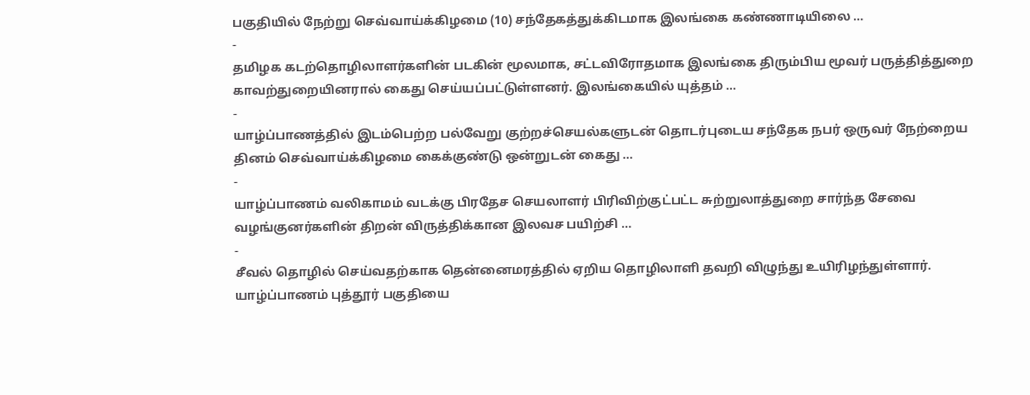பகுதியில் நேற்று செவ்வாய்க்கிழமை (10) சந்தேகத்துக்கிடமாக இலங்கை கண்ணாடியிலை …
-
தமிழக கடற்தொழிலாளர்களின் படகின் மூலமாக, சட்டவிரோதமாக இலங்கை திரும்பிய மூவர் பருத்தித்துறை காவற்துறையினரால் கைது செய்யப்பட்டுள்ளனர். இலங்கையில் யுத்தம் …
-
யாழ்ப்பாணத்தில் இடம்பெற்ற பல்வேறு குற்றச்செயல்களுடன் தொடர்புடைய சந்தேக நபர் ஒருவர் நேற்றைய தினம் செவ்வாய்க்கிழமை கைக்குண்டு ஒன்றுடன் கைது …
-
யாழ்ப்பாணம் வலிகாமம் வடக்கு பிரதேச செயலாளர் பிரிவிற்குட்பட்ட சுற்றுலாத்துறை சார்ந்த சேவை வழங்குனர்களின் திறன் விருத்திக்கான இலவச பயிற்சி …
-
சீவல் தொழில் செய்வதற்காக தென்னைமரத்தில் ஏறிய தொழிலாளி தவறி விழுந்து உயிரிழந்துள்ளார். யாழ்ப்பாணம் புத்தூர் பகுதியை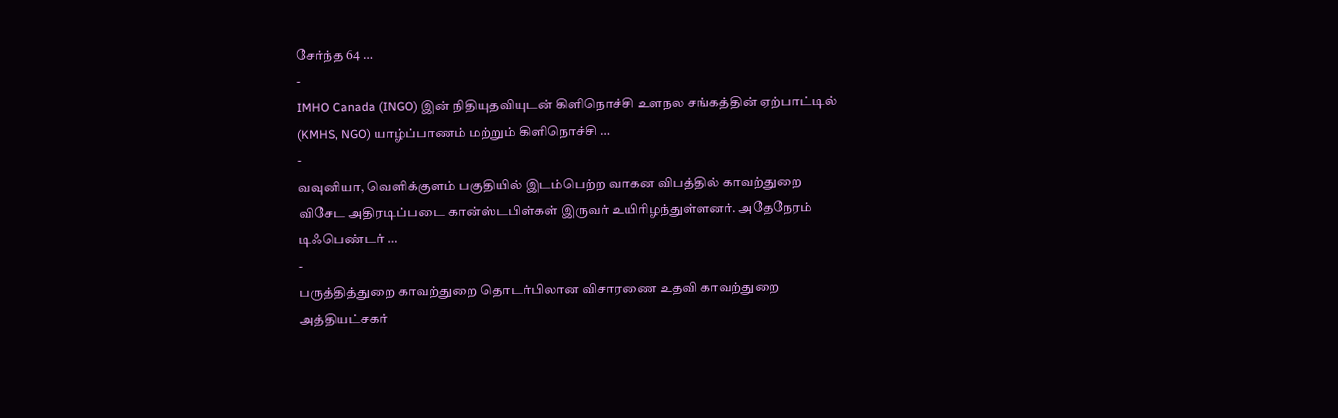சேர்ந்த 64 …
-
IMHO Canada (INGO) இன் நிதியுதவியுடன் கிளிநொச்சி உளநல சங்கத்தின் ஏற்பாட்டில் (KMHS, NGO) யாழ்ப்பாணம் மற்றும் கிளிநொச்சி …
-
வவுனியா, வெளிக்குளம் பகுதியில் இடம்பெற்ற வாகன விபத்தில் காவற்துறை விசேட அதிரடிப்படை கான்ஸ்டபிள்கள் இருவர் உயிரிழந்துள்ளனர். அதேநேரம் டிஃபெண்டர் …
-
பருத்தித்துறை காவற்துறை தொடர்பிலான விசாரணை உதவி காவற்துறை அத்தியட்சகர்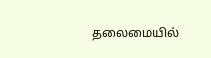தலைமையில்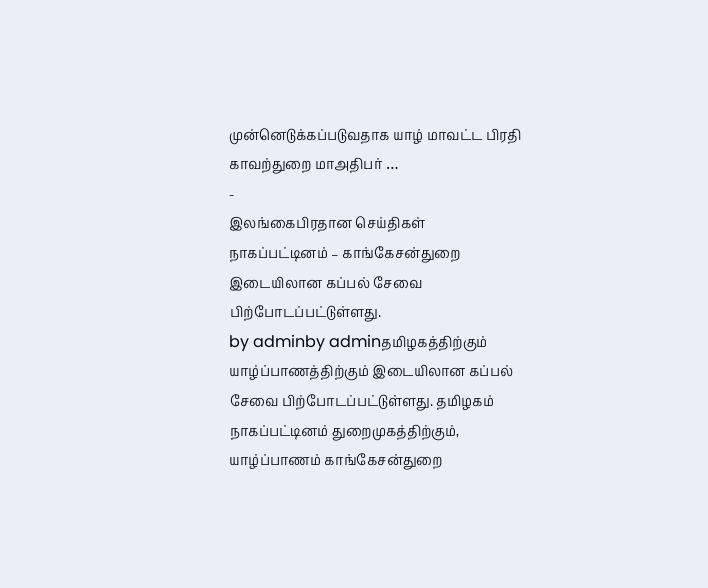முன்னெடுக்கப்படுவதாக யாழ் மாவட்ட பிரதி காவற்துறை மாஅதிபர் …
-
இலங்கைபிரதான செய்திகள்
நாகப்பட்டினம் – காங்கேசன்துறை இடையிலான கப்பல் சேவை பிற்போடப்பட்டுள்ளது.
by adminby adminதமிழகத்திற்கும் யாழ்ப்பாணத்திற்கும் இடையிலான கப்பல் சேவை பிற்போடப்பட்டுள்ளது. தமிழகம் நாகப்பட்டினம் துறைமுகத்திற்கும், யாழ்ப்பாணம் காங்கேசன்துறை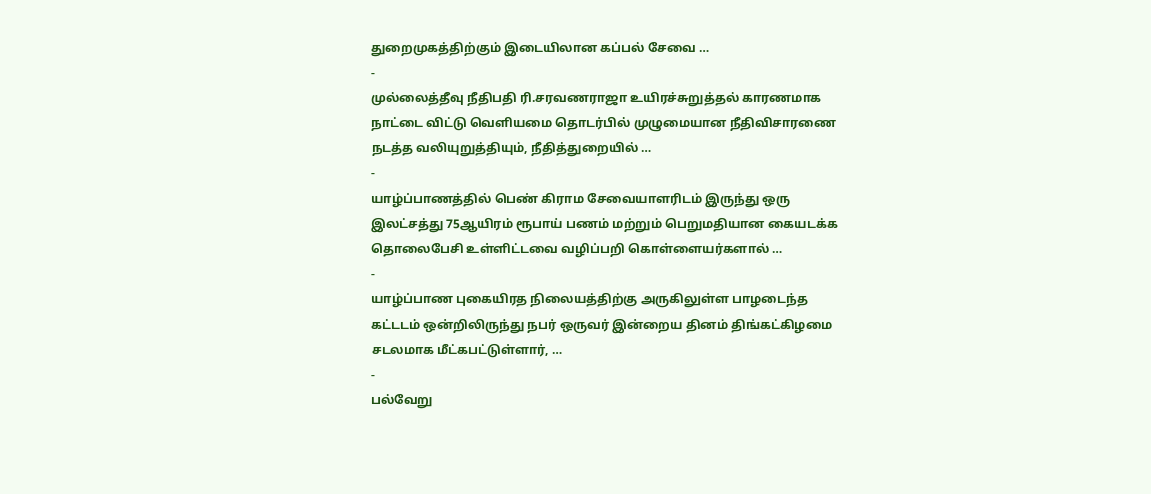துறைமுகத்திற்கும் இடையிலான கப்பல் சேவை …
-
முல்லைத்தீவு நீதிபதி ரி.சரவணராஜா உயிரச்சுறுத்தல் காரணமாக நாட்டை விட்டு வெளியமை தொடர்பில் முழுமையான நீதிவிசாரணை நடத்த வலியுறுத்தியும், நீதித்துறையில் …
-
யாழ்ப்பாணத்தில் பெண் கிராம சேவையாளரிடம் இருந்து ஒரு இலட்சத்து 75ஆயிரம் ரூபாய் பணம் மற்றும் பெறுமதியான கையடக்க தொலைபேசி உள்ளிட்டவை வழிப்பறி கொள்ளையர்களால் …
-
யாழ்ப்பாண புகையிரத நிலையத்திற்கு அருகிலுள்ள பாழடைந்த கட்டடம் ஒன்றிலிருந்து நபர் ஒருவர் இன்றைய தினம் திங்கட்கிழமை சடலமாக மீட்கபட்டுள்ளார், …
-
பல்வேறு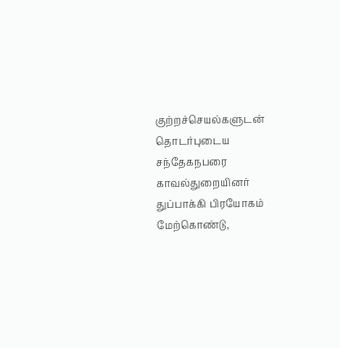குற்றச்செயல்களுடன் தொடர்புடைய சந்தேகநபரை காவல்துறையினர் துப்பாக்கி பிரயோகம் மேற்கொண்டு,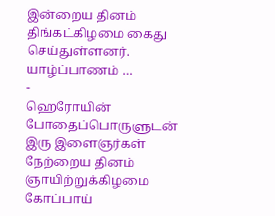இன்றைய தினம் திங்கட்கிழமை கைது செய்துள்ளனர். யாழ்ப்பாணம் …
-
ஹெரோயின் போதைப்பொருளுடன் இரு இளைஞர்கள் நேற்றைய தினம் ஞாயிற்றுக்கிழமை கோப்பாய்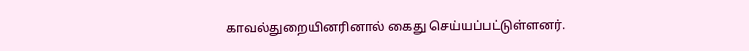காவல்துறையினரினால் கைது செய்யப்பட்டுள்ளனர்.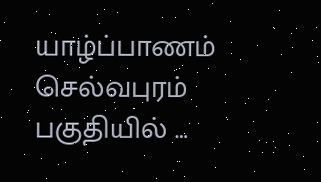யாழ்ப்பாணம் செல்வபுரம் பகுதியில் …